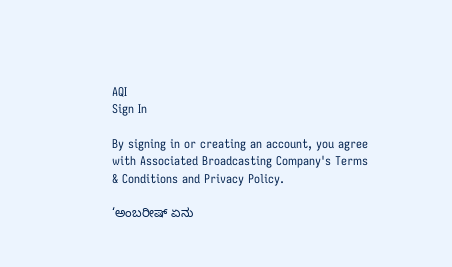AQI
Sign In

By signing in or creating an account, you agree with Associated Broadcasting Company's Terms & Conditions and Privacy Policy.

‘ಅಂಬರೀಷ್ ಏನು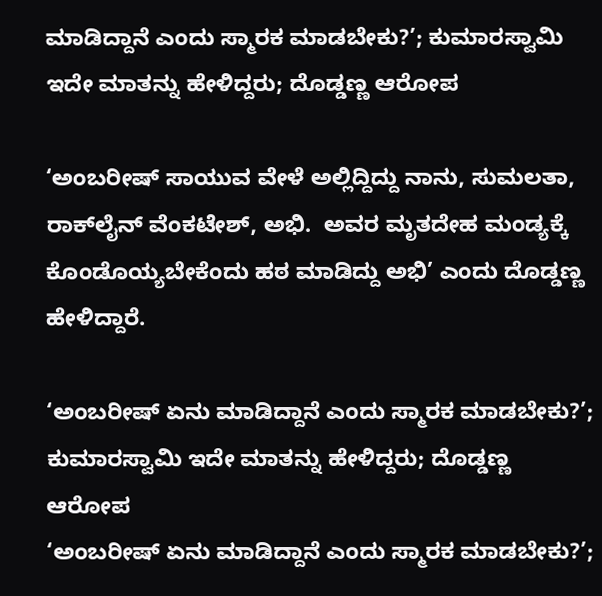ಮಾಡಿದ್ದಾನೆ ಎಂದು ಸ್ಮಾರಕ ಮಾಡಬೇಕು?’; ಕುಮಾರಸ್ವಾಮಿ ಇದೇ ಮಾತನ್ನು ಹೇಳಿದ್ದರು; ದೊಡ್ಡಣ್ಣ ಆರೋಪ

‘ಅಂಬರೀಷ್ ಸಾಯುವ ವೇಳೆ ಅಲ್ಲಿದ್ದಿದ್ದು ನಾನು, ಸುಮಲತಾ, ರಾಕ್‌ಲೈನ್ ವೆಂಕಟೇಶ್, ಅಭಿ.  ಅವರ ಮೃತದೇಹ ಮಂಡ್ಯಕ್ಕೆ ಕೊಂಡೊಯ್ಯಬೇಕೆಂದು ಹಠ ಮಾಡಿದ್ದು ಅಭಿ’ ಎಂದು ದೊಡ್ಡಣ್ಣ ಹೇಳಿದ್ದಾರೆ.

‘ಅಂಬರೀಷ್ ಏನು ಮಾಡಿದ್ದಾನೆ ಎಂದು ಸ್ಮಾರಕ ಮಾಡಬೇಕು?’; ಕುಮಾರಸ್ವಾಮಿ ಇದೇ ಮಾತನ್ನು ಹೇಳಿದ್ದರು; ದೊಡ್ಡಣ್ಣ ಆರೋಪ
‘ಅಂಬರೀಷ್ ಏನು ಮಾಡಿದ್ದಾನೆ ಎಂದು ಸ್ಮಾರಕ ಮಾಡಬೇಕು?’;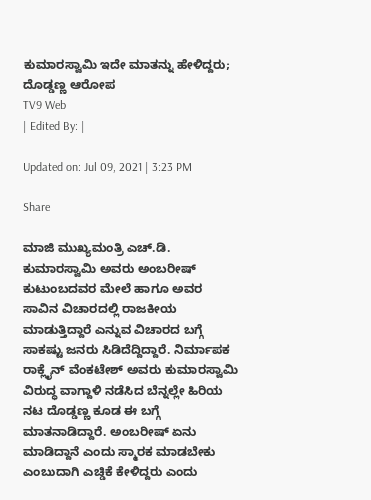ಕುಮಾರಸ್ವಾಮಿ ಇದೇ ಮಾತನ್ನು ಹೇಳಿದ್ದರು; ದೊಡ್ಡಣ್ಣ ಆರೋಪ
TV9 Web
| Edited By: |

Updated on: Jul 09, 2021 | 3:23 PM

Share

ಮಾಜಿ ಮುಖ್ಯಮಂತ್ರಿ ಎಚ್.ಡಿ. ಕುಮಾರಸ್ವಾಮಿ ಅವರು ಅಂಬರೀಷ್ ಕುಟುಂಬದವರ ಮೇಲೆ ಹಾಗೂ ಅವರ ಸಾವಿನ ವಿಚಾರದಲ್ಲಿ ರಾಜಕೀಯ ಮಾಡುತ್ತಿದ್ದಾರೆ ಎನ್ನುವ ವಿಚಾರದ ಬಗ್ಗೆ ಸಾಕಷ್ಟು ಜನರು ಸಿಡಿದೆದ್ದಿದ್ದಾರೆ. ನಿರ್ಮಾಪಕ ರಾಕ್ಲೈನ್ ವೆಂಕಟೇಶ್ ಅವರು ಕುಮಾರಸ್ವಾಮಿ ವಿರುದ್ಧ ವಾಗ್ದಾಳಿ ನಡೆಸಿದ ಬೆನ್ನಲ್ಲೇ ಹಿರಿಯ ನಟ ದೊಡ್ಡಣ್ಣ ಕೂಡ ಈ ಬಗ್ಗೆ ಮಾತನಾಡಿದ್ದಾರೆ. ಅಂಬರೀಷ್ ಏನು ಮಾಡಿದ್ದಾನೆ ಎಂದು ಸ್ಮಾರಕ ಮಾಡಬೇಕು ಎಂಬುದಾಗಿ ಎಚ್ಡಿಕೆ ಕೇಳಿದ್ದರು ಎಂದು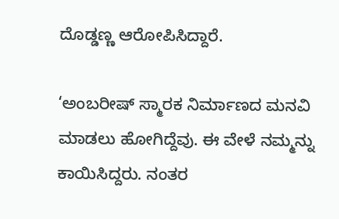ದೊಡ್ಡಣ್ಣ ಆರೋಪಿಸಿದ್ದಾರೆ.

‘ಅಂಬರೀಷ್ ಸ್ಮಾರಕ ನಿರ್ಮಾಣದ ಮನವಿ ಮಾಡಲು ಹೋಗಿದ್ದೆವು. ಈ ವೇಳೆ ನಮ್ಮನ್ನು ಕಾಯಿಸಿದ್ದರು. ನಂತರ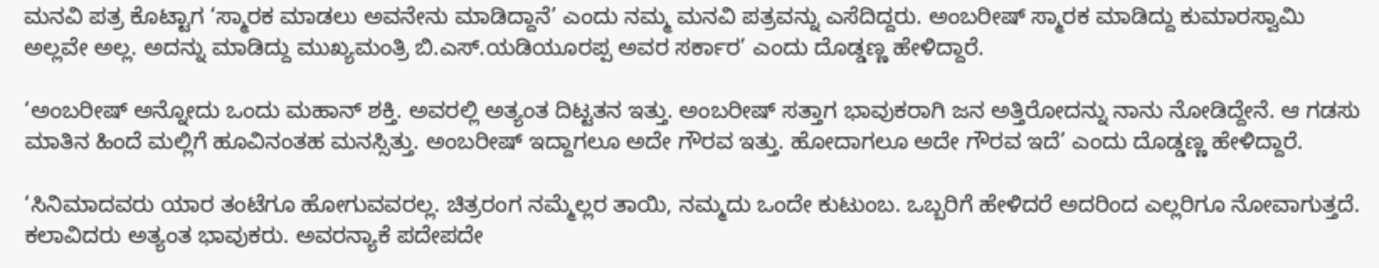ಮನವಿ ಪತ್ರ ಕೊಟ್ಟಾಗ ‘ಸ್ಮಾರಕ ಮಾಡಲು ಅವನೇನು ಮಾಡಿದ್ದಾನೆ’ ಎಂದು ನಮ್ಮ ಮನವಿ ಪತ್ರವನ್ನು ಎಸೆದಿದ್ದರು. ಅಂಬರೀಷ್ ಸ್ಮಾರಕ ಮಾಡಿದ್ದು ಕುಮಾರಸ್ವಾಮಿ ಅಲ್ಲವೇ ಅಲ್ಲ. ಅದನ್ನು ಮಾಡಿದ್ದು ಮುಖ್ಯಮಂತ್ರಿ ಬಿ.ಎಸ್.ಯಡಿಯೂರಪ್ಪ ಅವರ ಸರ್ಕಾರ’ ಎಂದು ದೊಡ್ಡಣ್ಣ ಹೇಳಿದ್ದಾರೆ.

‘ಅಂಬರೀಷ್ ಅನ್ನೋದು ಒಂದು ಮಹಾನ್ ಶಕ್ತಿ. ಅವರಲ್ಲಿ ಅತ್ಯಂತ ದಿಟ್ಟತನ ಇತ್ತು. ಅಂಬರೀಷ್ ಸತ್ತಾಗ ಭಾವುಕರಾಗಿ ಜನ ಅತ್ತಿರೋದನ್ನು ನಾನು ನೋಡಿದ್ದೇನೆ. ಆ ಗಡಸು ಮಾತಿನ ಹಿಂದೆ ಮಲ್ಲಿಗೆ ಹೂವಿನಂತಹ ಮನಸ್ಸಿತ್ತು. ಅಂಬರೀಷ್ ಇದ್ದಾಗಲೂ ಅದೇ ಗೌರವ ಇತ್ತು. ಹೋದಾಗಲೂ ಅದೇ ಗೌರವ ಇದೆ’ ಎಂದು ದೊಡ್ಡಣ್ಣ ಹೇಳಿದ್ದಾರೆ.

‘ಸಿನಿಮಾದವರು ಯಾರ ತಂಟೆಗೂ ಹೋಗುವವರಲ್ಲ. ಚಿತ್ರರಂಗ ನಮ್ಮೆಲ್ಲರ ತಾಯಿ, ನಮ್ಮದು ಒಂದೇ ಕುಟುಂಬ. ಒಬ್ಬರಿಗೆ ಹೇಳಿದರೆ ಅದರಿಂದ ಎಲ್ಲರಿಗೂ ನೋವಾಗುತ್ತದೆ. ಕಲಾವಿದರು ಅತ್ಯಂತ ಭಾವುಕರು. ಅವರನ್ಯಾಕೆ ಪದೇಪದೇ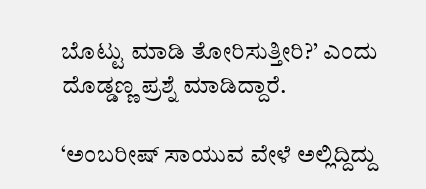ಬೊಟ್ಟು ಮಾಡಿ ತೋರಿಸುತ್ತೀರಿ?’ ಎಂದು ದೊಡ್ಡಣ್ಣ ಪ್ರಶ್ನೆ ಮಾಡಿದ್ದಾರೆ.

‘ಅಂಬರೀಷ್ ಸಾಯುವ ವೇಳೆ ಅಲ್ಲಿದ್ದಿದ್ದು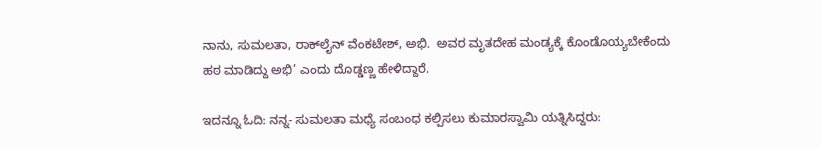ನಾನು, ಸುಮಲತಾ, ರಾಕ್‌ಲೈನ್ ವೆಂಕಟೇಶ್, ಅಭಿ.  ಅವರ ಮೃತದೇಹ ಮಂಡ್ಯಕ್ಕೆ ಕೊಂಡೊಯ್ಯಬೇಕೆಂದು ಹಠ ಮಾಡಿದ್ದು ಅಭಿ’ ಎಂದು ದೊಡ್ಡಣ್ಣ ಹೇಳಿದ್ದಾರೆ.

ಇದನ್ನೂ ಓದಿ: ನನ್ನ- ಸುಮಲತಾ ಮಧ್ಯೆ ಸಂಬಂಧ ಕಲ್ಪಿಸಲು ಕುಮಾರಸ್ವಾಮಿ ಯತ್ನಿಸಿದ್ದರು: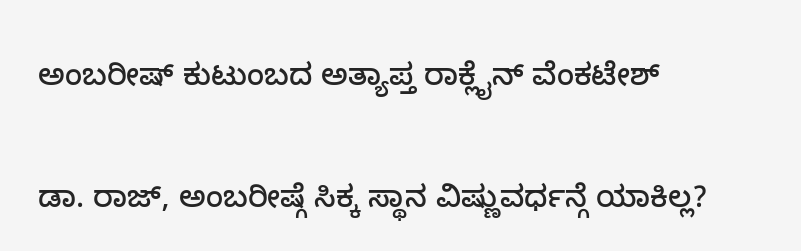ಅಂಬರೀಷ್ ಕುಟುಂಬದ ಅತ್ಯಾಪ್ತ ರಾಕ್ಲೈನ್ ವೆಂಕಟೇಶ್

ಡಾ. ರಾಜ್, ಅಂಬರೀಷ್ಗೆ ಸಿಕ್ಕ ಸ್ಥಾನ ವಿಷ್ಣುವರ್ಧನ್ಗೆ ಯಾಕಿಲ್ಲ?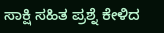ಸಾಕ್ಷಿ ಸಹಿತ ಪ್ರಶ್ನೆ ಕೇಳಿದ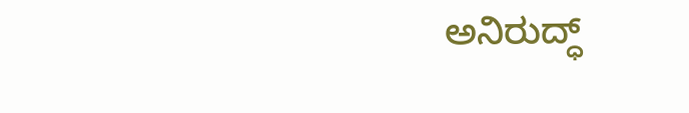ಅನಿರುದ್ಧ್